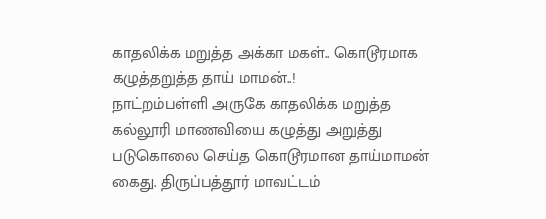காதலிக்க மறுத்த அக்கா மகள்.. கொடூரமாக கழுத்தறுத்த தாய் மாமன்..!
நாட்றம்பள்ளி அருகே காதலிக்க மறுத்த கல்லூரி மாணவியை கழுத்து அறுத்து படுகொலை செய்த கொடூரமான தாய்மாமன் கைது. திருப்பத்தூர் மாவட்டம்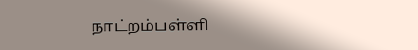நாட்றம்பள்ளி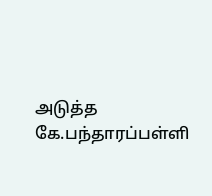அடுத்த கே.பந்தாரப்பள்ளி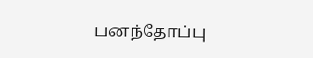பனந்தோப்பு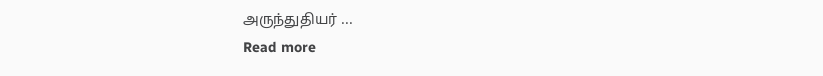அருந்துதியர் ...
Read more